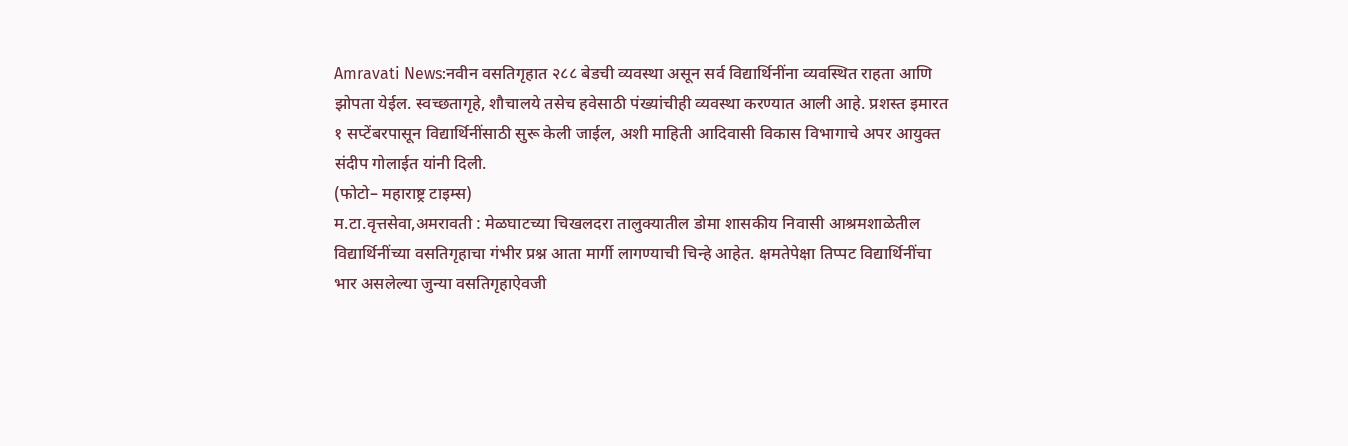Amravati News:नवीन वसतिगृहात २८८ बेडची व्यवस्था असून सर्व विद्यार्थिनींना व्यवस्थित राहता आणि झोपता येईल. स्वच्छतागृहे, शौचालये तसेच हवेसाठी पंख्यांचीही व्यवस्था करण्यात आली आहे. प्रशस्त इमारत १ सप्टेंबरपासून विद्यार्थिनींसाठी सुरू केली जाईल, अशी माहिती आदिवासी विकास विभागाचे अपर आयुक्त संदीप गोलाईत यांनी दिली.
(फोटो– महाराष्ट्र टाइम्स)
म.टा.वृत्तसेवा,अमरावती : मेळघाटच्या चिखलदरा तालुक्यातील डोमा शासकीय निवासी आश्रमशाळेतील विद्यार्थिनींच्या वसतिगृहाचा गंभीर प्रश्न आता मार्गी लागण्याची चिन्हे आहेत. क्षमतेपेक्षा तिप्पट विद्यार्थिनींचा भार असलेल्या जुन्या वसतिगृहाऐवजी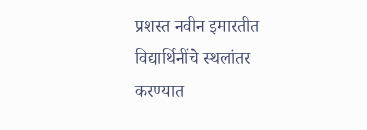प्रशस्त नवीन इमारतीत विद्यार्थिनींचे स्थलांतर करण्यात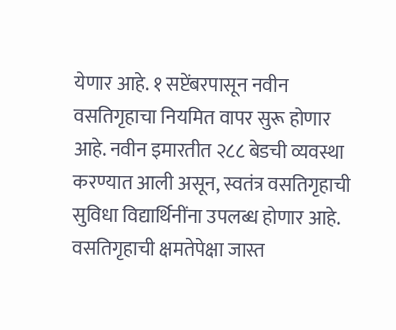येणार आहे. १ सप्टेंबरपासून नवीन वसतिगृहाचा नियमित वापर सुरू होणार आहे. नवीन इमारतीत २८८ बेडची व्यवस्था करण्यात आली असून, स्वतंत्र वसतिगृहाची सुविधा विद्यार्थिनींना उपलब्ध होणार आहे.
वसतिगृहाची क्षमतेपेक्षा जास्त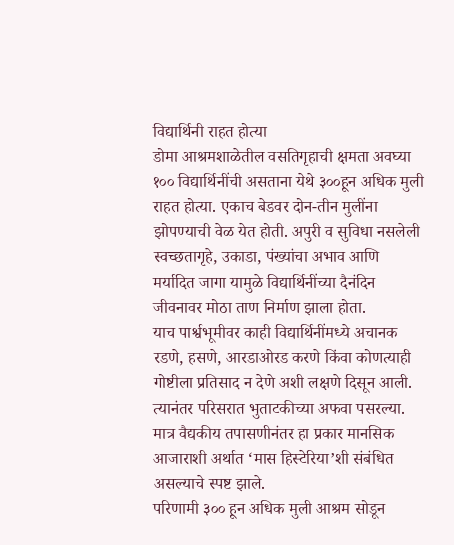विद्यार्थिनी राहत होत्या
डोमा आश्रमशाळेतील वसतिगृहाची क्षमता अवघ्या १०० विद्यार्थिनींची असताना येथे ३००हून अधिक मुली राहत होत्या. एकाच बेडवर दोन-तीन मुलींना झोपण्याची वेळ येत होती. अपुरी व सुविधा नसलेली स्वच्छतागृहे, उकाडा, पंख्यांचा अभाव आणि मर्यादित जागा यामुळे विद्यार्थिनींच्या दैनंदिन जीवनावर मोठा ताण निर्माण झाला होता.
याच पार्श्वभूमीवर काही विद्यार्थिनींमध्ये अचानक रडणे, हसणे, आरडाओरड करणे किंवा कोणत्याही गोष्टीला प्रतिसाद न देणे अशी लक्षणे दिसून आली. त्यानंतर परिसरात भुताटकीच्या अफवा पसरल्या. मात्र वैद्यकीय तपासणीनंतर हा प्रकार मानसिक आजाराशी अर्थात ‘मास हिस्टेरिया’शी संबंधित असल्याचे स्पष्ट झाले.
परिणामी ३०० हून अधिक मुली आश्रम सोडून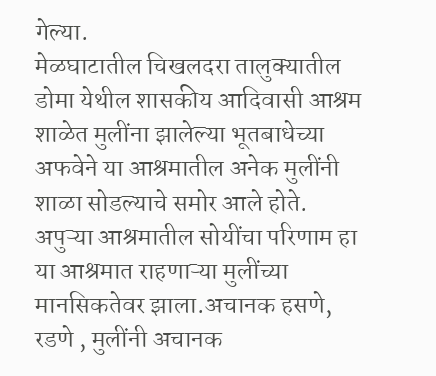गेल्या.
मेळघाटातील चिखलदरा तालुक्यातील डोमा येथील शासकीय आदिवासी आश्रम शाळेत मुलींना झालेल्या भूतबाधेच्या अफवेने या आश्रमातील अनेक मुलींनी शाळा सोडल्याचे समोर आले होते. अपुऱ्या आश्रमातील सोयींचा परिणाम हा या आश्रमात राहणाऱ्या मुलींच्या मानसिकतेवर झाला.अचानक हसणे, रडणे , मुलींनी अचानक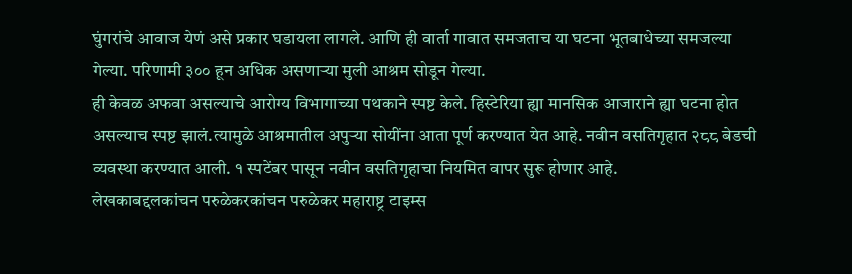घुंगरांचे आवाज येणं असे प्रकार घडायला लागले. आणि ही वार्ता गावात समजताच या घटना भूतबाधेच्या समजल्या गेल्या. परिणामी ३०० हून अधिक असणाऱ्या मुली आश्रम सोडून गेल्या.
ही केवळ अफवा असल्याचे आरोग्य विभागाच्या पथकाने स्पष्ट केले. हिस्टेरिया ह्या मानसिक आजाराने ह्या घटना होत असल्याच स्पष्ट झालं.त्यामुळे आश्रमातील अपुऱ्या सोयींना आता पूर्ण करण्यात येत आहे. नवीन वसतिगृहात २८८ बेडची व्यवस्था करण्यात आली. १ स्पटेंबर पासून नवीन वसतिगृहाचा नियमित वापर सुरू होणार आहे.
लेखकाबद्दलकांचन परुळेकरकांचन परुळेकर महाराष्ट्र टाइम्स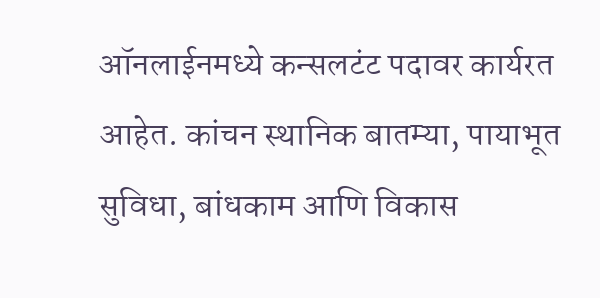ऑनलाईनमध्ये कन्सलटंट पदावर कार्यरत आहेत. कांचन स्थानिक बातम्या, पायाभूत सुविधा, बांधकाम आणि विकास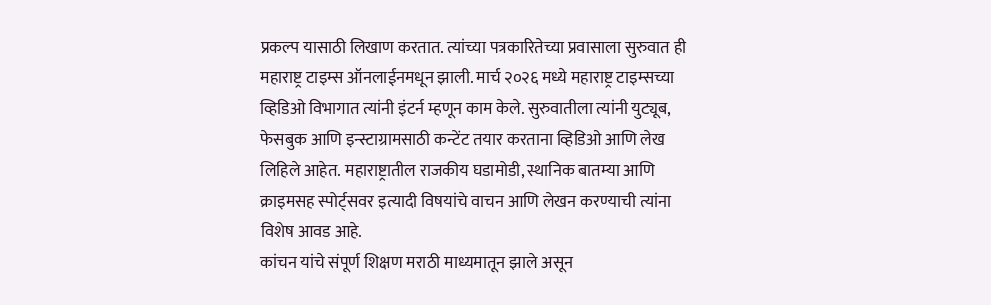प्रकल्प यासाठी लिखाण करतात. त्यांच्या पत्रकारितेच्या प्रवासाला सुरुवात ही महाराष्ट्र टाइम्स ऑनलाईनमधून झाली. मार्च २०२६ मध्ये महाराष्ट्र टाइम्सच्या व्हिडिओ विभागात त्यांनी इंटर्न म्हणून काम केले. सुरुवातीला त्यांनी युट्यूब, फेसबुक आणि इन्स्टाग्रामसाठी कन्टेंट तयार करताना व्हिडिओ आणि लेख लिहिले आहेत. महाराष्ट्रातील राजकीय घडामोडी, स्थानिक बातम्या आणि क्राइमसह स्पोर्ट्सवर इत्यादी विषयांचे वाचन आणि लेखन करण्याची त्यांना विशेष आवड आहे.
कांचन यांचे संपूर्ण शिक्षण मराठी माध्यमातून झाले असून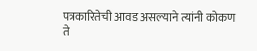पत्रकारितेची आवड असल्याने त्यांनी कोकण ते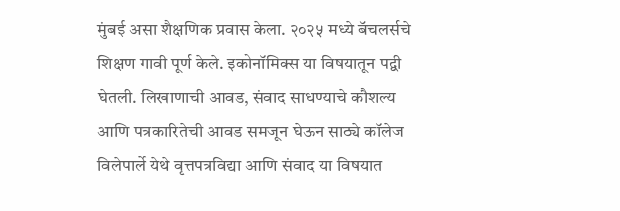मुंबई असा शैक्षणिक प्रवास केला. २०२५ मध्ये बॅचलर्सचे शिक्षण गावी पूर्ण केले. इकोनॉमिक्स या विषयातून पद्वी घेतली. लिखाणाची आवड, संवाद साधण्याचे कौशल्य आणि पत्रकारितेची आवड समजून घेऊन साठ्ये कॉलेज विलेपार्ले येथे वृत्तपत्रविद्या आणि संवाद या विषयात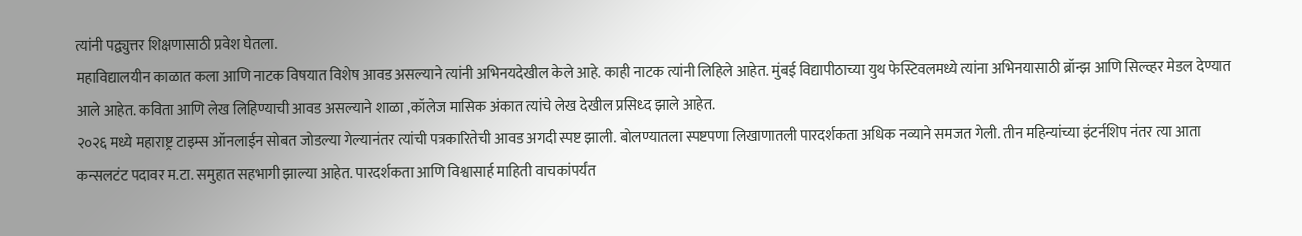त्यांनी पद्व्युत्तर शिक्षणासाठी प्रवेश घेतला.
महाविद्यालयीन काळात कला आणि नाटक विषयात विशेष आवड असल्याने त्यांनी अभिनयदेखील केले आहे. काही नाटक त्यांनी लिहिले आहेत. मुंबई विद्यापीठाच्या युथ फेस्टिवलमध्ये त्यांना अभिनयासाठी ब्रॉन्झ आणि सिल्व्हर मेडल देण्यात आले आहेत. कविता आणि लेख लिहिण्याची आवड असल्याने शाळा ,कॉलेज मासिक अंकात त्यांचे लेख देखील प्रसिध्द झाले आहेत.
२०२६ मध्ये महाराष्ट्र टाइम्स ऑनलाईन सोबत जोडल्या गेल्यानंतर त्यांची पत्रकारितेची आवड अगदी स्पष्ट झाली. बोलण्यातला स्पष्टपणा लिखाणातली पारदर्शकता अधिक नव्याने समजत गेली. तीन महिन्यांच्या इंटर्नशिप नंतर त्या आता कन्सलटंट पदावर म.टा. समुहात सहभागी झाल्या आहेत. पारदर्शकता आणि विश्वासार्ह माहिती वाचकांपर्यंत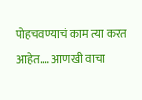पोहचवण्याचं काम त्या करत आहेत.… आणखी वाचा